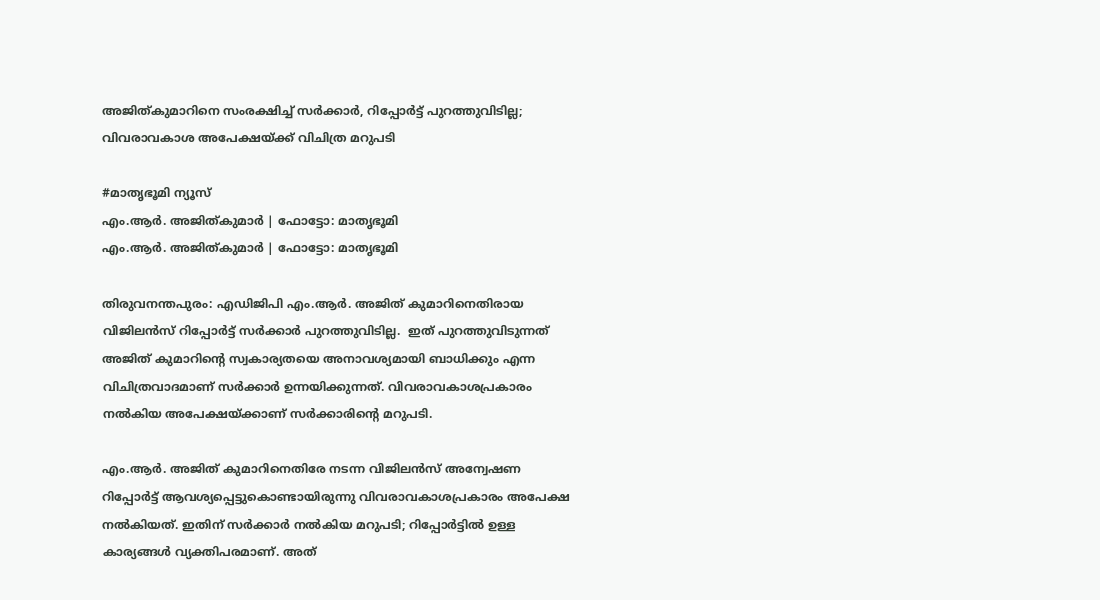അജിത്കുമാറിനെ സംരക്ഷിച്ച് സർക്കാർ, റിപ്പോർട്ട് പുറത്തുവിടില്ല; വിവരാവകാശ അപേക്ഷയ്ക്ക് വിചിത്ര മറുപടി

#മാതൃഭൂമി ന്യൂസ്
എം.ആർ. അജിത്കുമാർ | ഫോട്ടോ: മാതൃഭൂമി
എം.ആർ. അജിത്കുമാർ | ഫോട്ടോ: മാതൃഭൂമി

തിരുവനന്തപുരം: എഡിജിപി എം.ആർ. അജിത് കുമാറിനെതിരായ വിജിലൻസ് റിപ്പോർട്ട് സർക്കാർ പുറത്തുവിടില്ല.  ഇത് പുറത്തുവിടുന്നത് അജിത് കുമാറിന്റെ സ്വകാര്യതയെ അനാവശ്യമായി ബാധിക്കും എന്ന വിചിത്രവാദമാണ് സർക്കാർ ഉന്നയിക്കുന്നത്. വിവരാവകാശപ്രകാരം നൽകിയ അപേക്ഷയ്ക്കാണ് സർക്കാരിന്റെ മറുപടി.

എം.ആർ. അജിത് കുമാറിനെതിരേ നടന്ന വിജിലൻസ് അന്വേഷണ റിപ്പോർട്ട് ആവശ്യപ്പെട്ടുകൊണ്ടായിരുന്നു വിവരാവകാശപ്രകാരം അപേക്ഷ നൽകിയത്. ഇതിന് സർക്കാർ നൽകിയ മറുപടി; റിപ്പോർട്ടിൽ ഉള്ള കാര്യങ്ങൾ വ്യക്തിപരമാണ്. അത്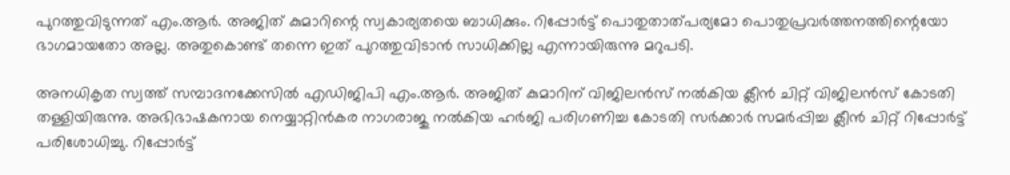പുറത്തുവിടുന്നത് എം.ആർ. അജിത് കുമാറിന്റെ സ്വകാര്യതയെ ബാധിക്കും. റിപ്പോർട്ട് പൊതുതാത്പര്യമോ പൊതുപ്രവർത്തനത്തിന്റെയോ ഭാഗമായതോ അല്ല. അതുകൊണ്ട് തന്നെ ഇത് പുറത്തുവിടാൻ സാധിക്കില്ല എന്നായിരുന്നു മറുപടി.

അനധികൃത സ്വത്ത് സമ്പാദനക്കേസിൽ എഡിജിപി എം.ആർ. അജിത് കുമാറിന് വിജിലൻസ് നൽകിയ ക്ലീൻ ചിറ്റ് വിജിലൻസ് കോടതി തള്ളിയിരുന്നു. അഭിഭാഷകനായ നെയ്യാറ്റിൻകര നാഗരാജു നൽകിയ ഹർജി പരിഗണിച്ച കോടതി സർക്കാർ സമർപ്പിച്ച ക്ലീൻ ചിറ്റ് റിപ്പോർട്ട് പരിശോധിച്ചു. റിപ്പോർട്ട്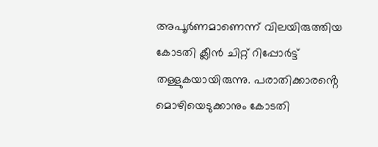അപൂർണമാണെന്ന് വിലയിരുത്തിയ കോടതി ക്ലീൻ ചിറ്റ് റിപ്പോർട്ട് തള്ളുകയായിരുന്നു. പരാതിക്കാരൻ്റെ മൊഴിയെടുക്കാനും കോടതി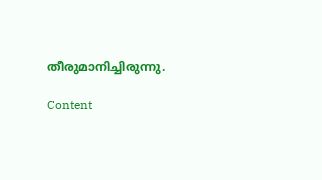തീരുമാനിച്ചിരുന്നു.

Content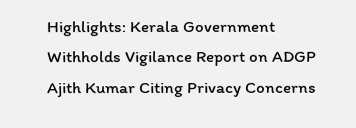Highlights: Kerala Government Withholds Vigilance Report on ADGP Ajith Kumar Citing Privacy Concerns